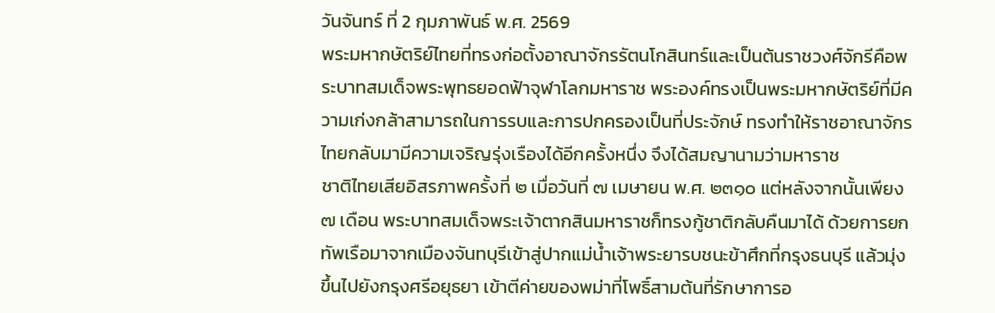วันจันทร์ ที่ 2 กุมภาพันธ์ พ.ศ. 2569
พระมหากษัตริย์ไทยที่ทรงก่อตั้งอาณาจักรรัตนโกสินทร์และเป็นต้นราชวงศ์จักรีคือพระบาทสมเด็จพระพุทธยอดฟ้าจุฬาโลกมหาราช พระองค์ทรงเป็นพระมหากษัตริย์ที่มีความเก่งกล้าสามารถในการรบและการปกครองเป็นที่ประจักษ์ ทรงทำให้ราชอาณาจักรไทยกลับมามีความเจริญรุ่งเรืองได้อีกครั้งหนึ่ง จึงได้สมญานามว่ามหาราช
ชาติไทยเสียอิสรภาพครั้งที่ ๒ เมื่อวันที่ ๗ เมษายน พ.ศ. ๒๓๑๐ แต่หลังจากนั้นเพียง ๗ เดือน พระบาทสมเด็จพระเจ้าตากสินมหาราชก็ทรงกู้ชาติกลับคืนมาได้ ด้วยการยกทัพเรือมาจากเมืองจันทบุรีเข้าสู่ปากแม่น้ำเจ้าพระยารบชนะข้าศึกที่กรุงธนบุรี แล้วมุ่งขึ้นไปยังกรุงศรีอยุธยา เข้าตีค่ายของพม่าที่โพธิ์สามต้นที่รักษาการอ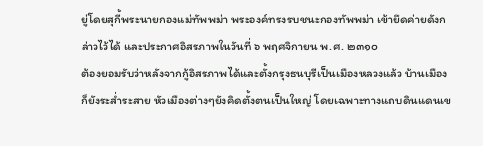ยู่โดยสุกี้พระนายกองแม่ทัพพม่า พระองค์ทรงรบชนะกองทัพพม่า เข้ายึดค่ายดังกล่าวไว้ได้ และประกาศอิสรภาพในวันที่ ๖ พฤศจิกายน พ.ศ. ๒๓๑๐
ต้องยอมรับว่าหลังจากกู้อิสรภาพได้และตั้งกรุงธนบุรีเป็นเมืองหลวงแล้ว บ้านเมืองก็ยังระส่ำระสาย หัวเมืองต่างๆยังคิดตั้งตนเป็นใหญ่ โดยเฉพาะทางแถบดินแดนเข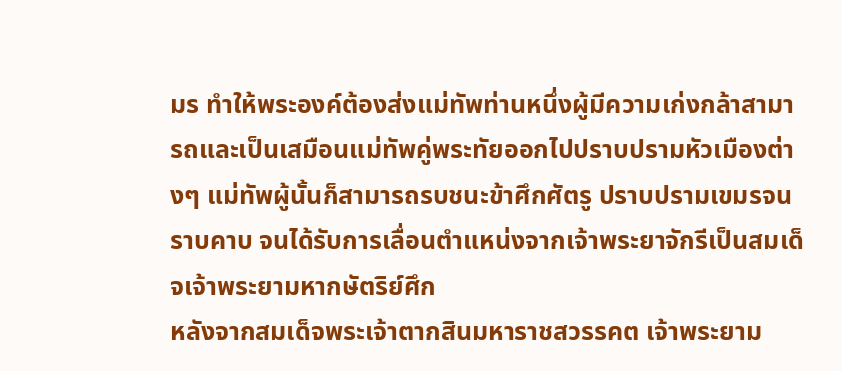มร ทำให้พระองค์ต้องส่งแม่ทัพท่านหนึ่งผู้มีความเก่งกล้าสามารถและเป็นเสมือนแม่ทัพคู่พระทัยออกไปปราบปรามหัวเมืองต่างๆ แม่ทัพผู้นั้นก็สามารถรบชนะข้าศึกศัตรู ปราบปรามเขมรจนราบคาบ จนได้รับการเลื่อนตำแหน่งจากเจ้าพระยาจักรีเป็นสมเด็จเจ้าพระยามหากษัตริย์ศึก
หลังจากสมเด็จพระเจ้าตากสินมหาราชสวรรคต เจ้าพระยาม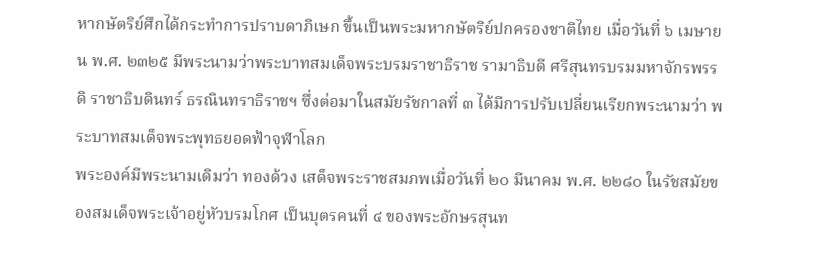หากษัตริย์ศึกได้กระทำการปราบดาภิเษก ขึ้นเป็นพระมหากษัตริย์ปกครองชาติไทย เมื่อวันที่ ๖ เมษายน พ.ศ. ๒๓๒๕ มีพระนามว่าพระบาทสมเด็จพระบรมราชาธิราช รามาธิบดี ศรีสุนทรบรมมหาจักรพรรดิ ราชาธิบดินทร์ ธรณินทราธิราชฯ ซึ่งต่อมาในสมัยรัชกาลที่ ๓ ได้มีการปรับเปลี่ยนเรียกพระนามว่า พระบาทสมเด็จพระพุทธยอดฟ้าจุฬาโลก
พระองค์มีพระนามเดิมว่า ทองด้วง เสด็จพระราชสมภพเมื่อวันที่ ๒๐ มีนาคม พ.ศ. ๒๒๘๐ ในรัชสมัยของสมเด็จพระเจ้าอยู่หัวบรมโกศ เป็นบุตรคนที่ ๔ ของพระอักษรสุนท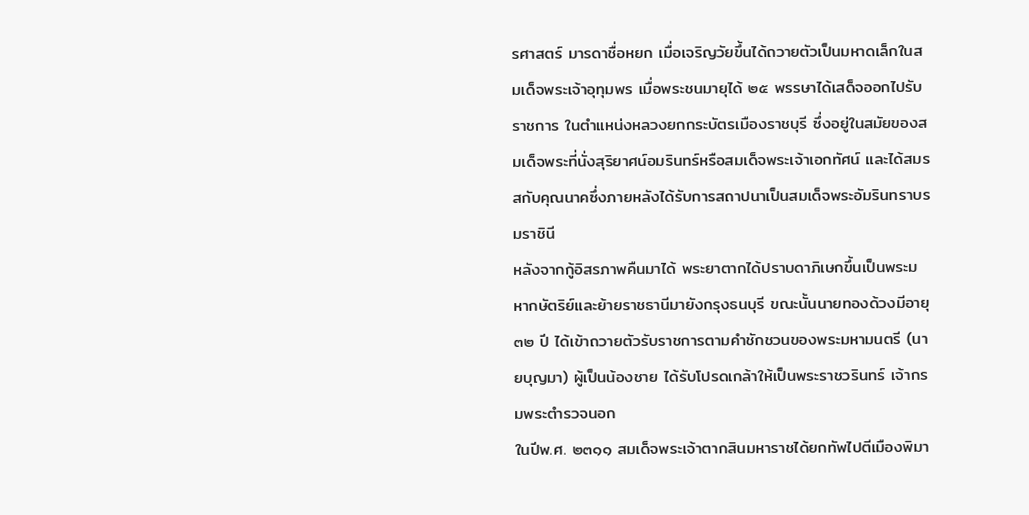รศาสตร์ มารดาชื่อหยก เมื่อเจริญวัยขึ้นได้ถวายตัวเป็นมหาดเล็กในสมเด็จพระเจ้าอุทุมพร เมื่อพระชนมายุได้ ๒๕ พรรษาได้เสด็จออกไปรับราชการ ในตำแหน่งหลวงยกกระบัตรเมืองราชบุรี ซึ่งอยู่ในสมัยของสมเด็จพระที่นั่งสุริยาศน์อมรินทร์หรือสมเด็จพระเจ้าเอกทัศน์ และได้สมรสกับคุณนาคซึ่งภายหลังได้รับการสถาปนาเป็นสมเด็จพระอัมรินทราบรมราชินี
หลังจากกู้อิสรภาพคืนมาได้ พระยาตากได้ปราบดาภิเษกขึ้นเป็นพระมหากษัตริย์และย้ายราชธานีมายังกรุงธนบุรี ขณะนั้นนายทองด้วงมีอายุ ๓๒ ปี ได้เข้าถวายตัวรับราชการตามคำชักชวนของพระมหามนตรี (นายบุญมา) ผู้เป็นน้องชาย ได้รับโปรดเกล้าให้เป็นพระราชวรินทร์ เจ้ากรมพระตำรวจนอก
ในปีพ.ศ. ๒๓๑๑ สมเด็จพระเจ้าตากสินมหาราชได้ยกทัพไปตีเมืองพิมา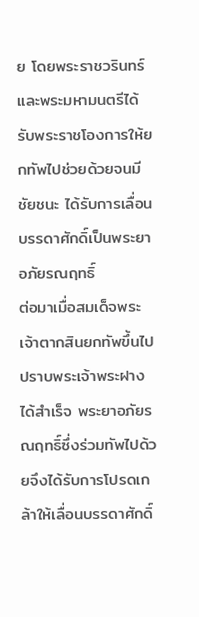ย โดยพระราชวรินทร์และพระมหามนตรีได้รับพระราชโองการให้ยกทัพไปช่วยด้วยจนมีชัยชนะ ได้รับการเลื่อนบรรดาศักดิ์เป็นพระยาอภัยรณฤทธิ์
ต่อมาเมื่อสมเด็จพระเจ้าตากสินยกทัพขึ้นไปปราบพระเจ้าพระฝาง ได้สำเร็จ พระยาอภัยรณฤทธิ์ซึ่งร่วมทัพไปด้วยจึงได้รับการโปรดเกล้าให้เลื่อนบรรดาศักดิ์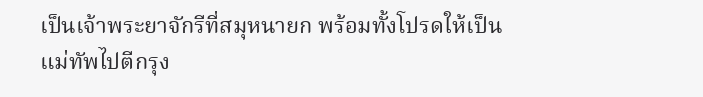เป็นเจ้าพระยาจักรีที่สมุหนายก พร้อมทั้งโปรดให้เป็นแม่ทัพไปตีกรุง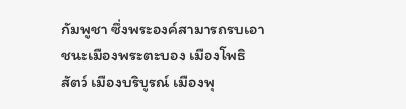กัมพูชา ซึ่งพระองค์สามารถรบเอาชนะเมืองพระตะบอง เมืองโพธิสัตว์ เมืองบริบูรณ์ เมืองพุ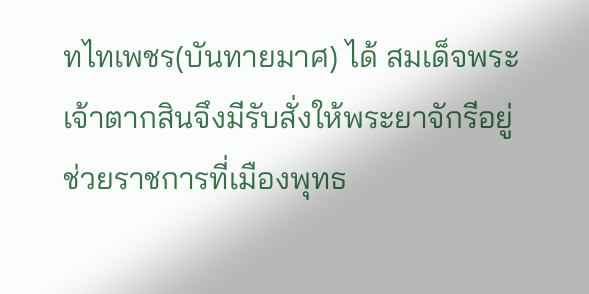ทไทเพชร(บันทายมาศ) ได้ สมเด็จพระเจ้าตากสินจึงมีรับสั่งให้พระยาจักรีอยู่ช่วยราชการที่เมืองพุทธ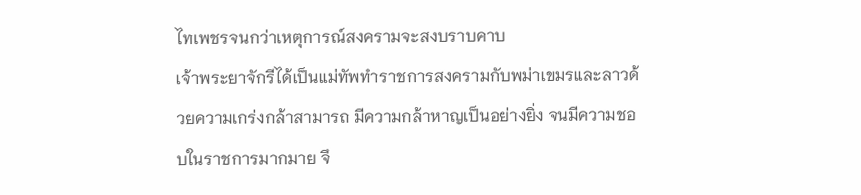ไทเพชรจนกว่าเหตุการณ์สงครามจะสงบราบคาบ
เจ้าพระยาจักรีได้เป็นแม่ทัพทำราชการสงครามกับพม่าเขมรและลาวด้วยความเกร่งกล้าสามารถ มีความกล้าหาญเป็นอย่างยิ่ง จนมีความชอบในราชการมากมาย จึ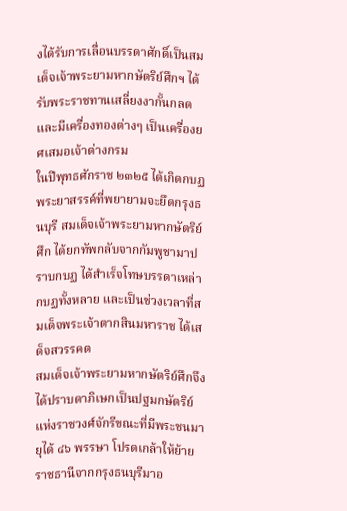งได้รับการเลื่อนบรรดาศักดิ์เป็นสมเด็จเจ้าพระยามหากษัตริย์ศึกฯ ได้รับพระราชทานเสลี่ยงงากั้นกลดและมีเครื่องทองต่างๆ เป็นเครื่องยศเสมอเจ้าต่างกรม
ในปีพุทธศักราช ๒๓๒๕ ได้เกิดกบฏพระยาสรรค์ที่พยายามจะยึดกรุงธนบุรี สมเด็จเจ้าพระยามหากษัตริย์ศึก ได้ยกทัพกลับจากกัมพูชามาปราบกบฏ ได้สำเร็จโทษบรรดาเหล่ากบฏทั้งหลาย และเป็นช่วงเวลาที่สมเด็จพระเจ้าตากสินมหาราช ได้เสด็จสวรรคต
สมเด็จเจ้าพระยามหากษัตริย์ศึกจึงได้ปราบดาภิเษกเป็นปฐมกษัตริย์แห่งราชวงศ์จักรีขณะที่มีพระชนมายุได้ ๔๖ พรรษา โปรดเกล้าให้ย้ายราชธานีจากกรุงธนบุรีมาอ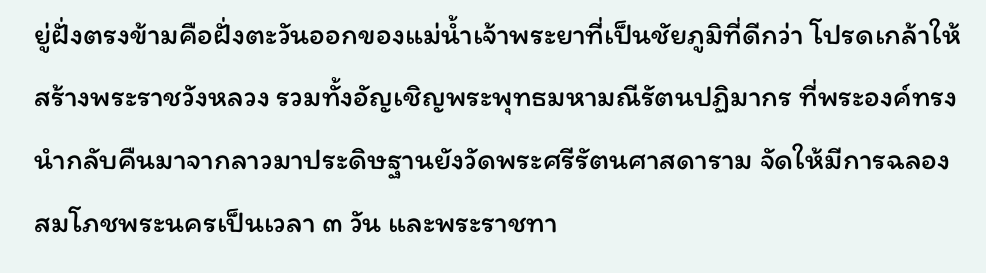ยู่ฝั่งตรงข้ามคือฝั่งตะวันออกของแม่น้ำเจ้าพระยาที่เป็นชัยภูมิที่ดีกว่า โปรดเกล้าให้สร้างพระราชวังหลวง รวมทั้งอัญเชิญพระพุทธมหามณีรัตนปฏิมากร ที่พระองค์ทรงนำกลับคืนมาจากลาวมาประดิษฐานยังวัดพระศรีรัตนศาสดาราม จัดให้มีการฉลองสมโภชพระนครเป็นเวลา ๓ วัน และพระราชทา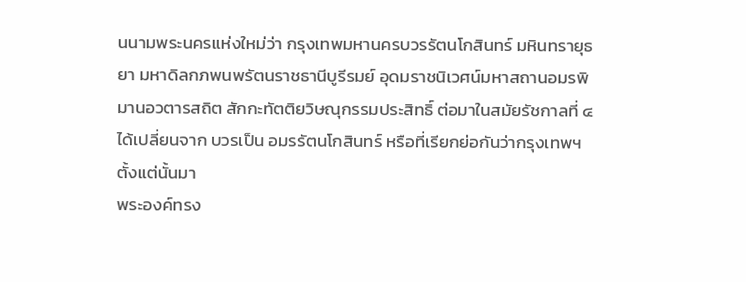นนามพระนครแห่งใหม่ว่า กรุงเทพมหานครบวรรัตนโกสินทร์ มหินทรายุธยา มหาดิลกภพนพรัตนราชธานีบูรีรมย์ อุดมราชนิเวศน์มหาสถานอมรพิมานอวตารสถิต สักกะทัตติยวิษณุกรรมประสิทธิ์ ต่อมาในสมัยรัชกาลที่ ๔ ได้เปลี่ยนจาก บวรเป็น อมรรัตนโกสินทร์ หรือที่เรียกย่อกันว่ากรุงเทพฯตั้งแต่นั้นมา
พระองค์ทรง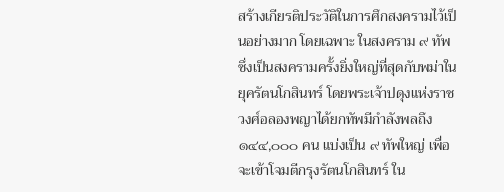สร้างเกียรติประวัติในการศึกสงครามไว้เป็นอย่างมาก โดยเฉพาะ ในสงคราม ๙ ทัพ ซึ่งเป็นสงครามครั้งยิ่งใหญ่ที่สุดกับพม่าในยุครัตนโกสินทร์ โดยพระเจ้าปดุงแห่งราชวงศ์อลองพญาได้ยกทัพมีกำลังพลถึง ๑๔๔,๐๐๐ คน แบ่งเป็น ๙ ทัพใหญ่ เพื่อจะเข้าโจมตีกรุงรัตนโกสินทร์ ใน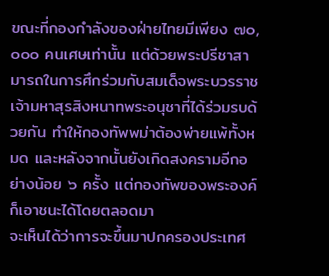ขณะที่กองกำลังของฝ่ายไทยมีเพียง ๗๐,๐๐๐ คนเศษเท่านั้น แต่ด้วยพระปรีชาสามารถในการศึกร่วมกับสมเด็จพระบวรราชเจ้ามหาสุรสิงหนาทพระอนุชาที่ได้ร่วมรบด้วยกัน ทำให้กองทัพพม่าต้องพ่ายแพ้ทั้งหมด และหลังจากนั้นยังเกิดสงครามอีกอย่างน้อย ๖ ครั้ง แต่กองทัพของพระองค์ก็เอาชนะได้โดยตลอดมา
จะเห็นได้ว่าการจะขึ้นมาปกครองประเทศ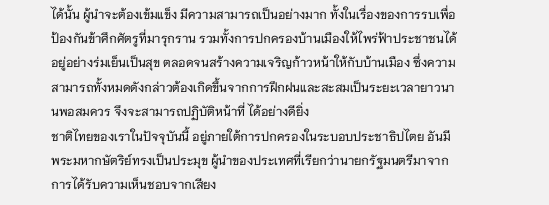ได้นั้น ผู้นำจะต้องเข้มแข็ง มีความสามารถเป็นอย่างมาก ทั้งในเรื่องของการรบเพื่อป้องกันข้าศึกศัตรูที่มารุกราน รวมทั้งการปกครองบ้านเมืองให้ไพร่ฟ้าประชาชนได้อยู่อย่างร่มเย็นเป็นสุข ตลอดจนสร้างความเจริญก้าวหน้าให้กับบ้านเมือง ซึ่งความสามารถทั้งหมดดังกล่าวต้องเกิดขึ้นจากการฝึกฝนและสะสมเป็นระยะเวลายาวนานพอสมควร จึงจะสามารถปฏิบัติหน้าที่ ได้อย่างดียิ่ง
ชาติไทยของเราในปัจจุบันนี้ อยู่ภายใต้การปกครองในระบอบประชาธิปไตย อันมีพระมหากษัตริย์ทรงเป็นประมุข ผู้นำของประเทศที่เรียกว่านายกรัฐมนตรีมาจากการได้รับความเห็นชอบจากเสียง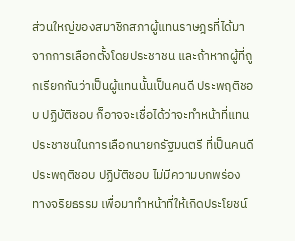ส่วนใหญ่ของสมาชิกสภาผู้แทนราษฎรที่ได้มาจากการเลือกตั้งโดยประชาชน และถ้าหากผู้ที่ถูกเรียกกันว่าเป็นผู้แทนนั้นเป็นคนดี ประพฤติชอบ ปฏิบัติชอบ ก็อาจจะเชื่อได้ว่าจะทำหน้าที่แทนประชาชนในการเลือกนายกรัฐมนตรี ที่เป็นคนดี ประพฤติชอบ ปฏิบัติชอบ ไม่มีความบกพร่องทางจริยธรรม เพื่อมาทำหน้าที่ให้เกิดประโยชน์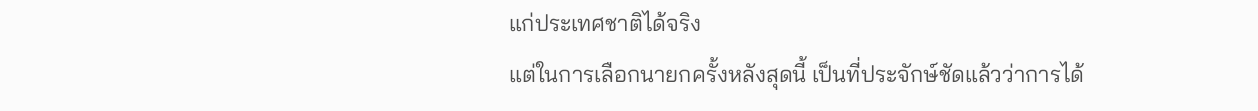แก่ประเทศชาติได้จริง
แต่ในการเลือกนายกครั้งหลังสุดนี้ เป็นที่ประจักษ์ชัดแล้วว่าการได้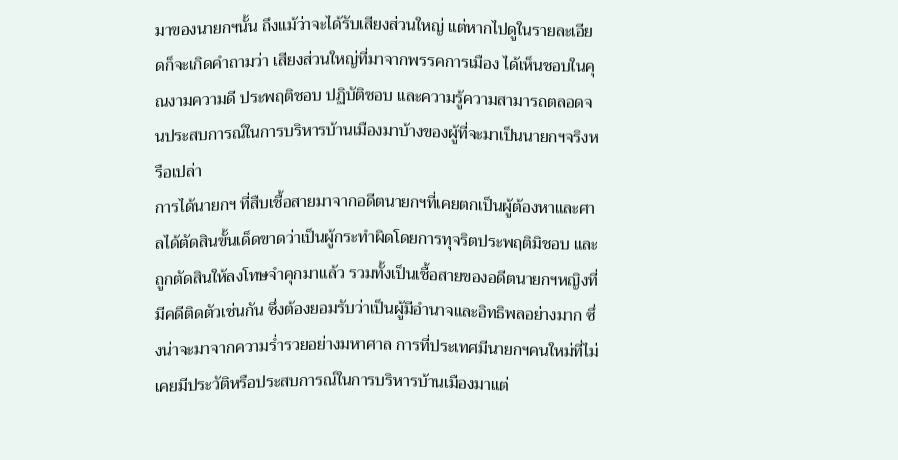มาของนายกฯนั้น ถึงแม้ว่าจะได้รับเสียงส่วนใหญ่ แต่หากไปดูในรายละเอียดก็จะเกิดคำถามว่า เสียงส่วนใหญ่ที่มาจากพรรคการเมือง ได้เห็นชอบในคุณงามความดี ประพฤติชอบ ปฏิบัติชอบ และความรู้ความสามารถตลอดจนประสบการณ์ในการบริหารบ้านเมืองมาบ้างของผู้ที่จะมาเป็นนายกฯจริงหรือเปล่า
การได้นายกฯ ที่สืบเชื้อสายมาจากอดีตนายกฯที่เคยตกเป็นผู้ต้องหาและศาลได้ตัดสินขั้นเด็ดขาดว่าเป็นผู้กระทำผิดโดยการทุจริตประพฤติมิชอบ และถูกตัดสินให้ลงโทษจำคุกมาแล้ว รวมทั้งเป็นเชื้อสายของอดีตนายกฯหญิงที่มีคดีติดตัวเช่นกัน ซึ่งต้องยอมรับว่าเป็นผู้มีอำนาจและอิทธิพลอย่างมาก ซึ่งน่าจะมาจากความร่ำรวยอย่างมหาศาล การที่ประเทศมีนายกฯคนใหม่ที่ไม่เคยมีประวัติหรือประสบการณ์ในการบริหารบ้านเมืองมาแต่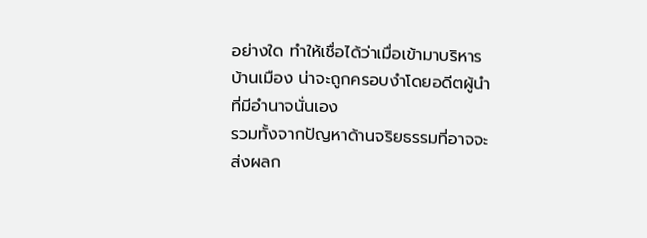อย่างใด ทำให้เชื่อได้ว่าเมื่อเข้ามาบริหารบ้านเมือง น่าจะถูกครอบงำโดยอดีตผู้นำที่มีอำนาจนั่นเอง
รวมทั้งจากปัญหาด้านจริยธรรมที่อาจจะส่งผลก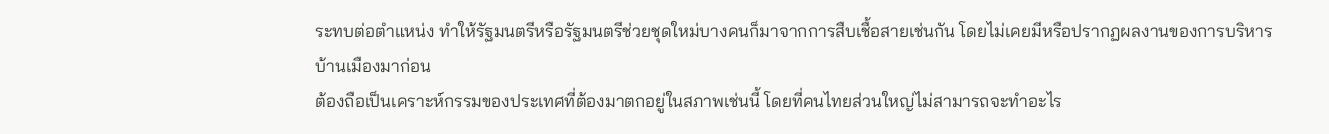ระทบต่อตำแหน่ง ทำให้รัฐมนตรีหรือรัฐมนตรีช่วยชุดใหม่บางคนก็มาจากการสืบเชื้อสายเช่นกัน โดยไม่เคยมีหรือปรากฏผลงานของการบริหารบ้านเมืองมาก่อน
ต้องถือเป็นเคราะห์กรรมของประเทศที่ต้องมาตกอยู่ในสภาพเช่นนี้ โดยที่คนไทยส่วนใหญ่ไม่สามารถจะทำอะไร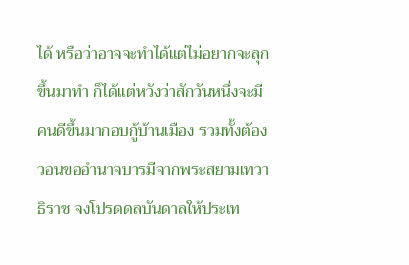ได้ หรือว่าอาจจะทำได้แต่ไม่อยากจะลุกขึ้นมาทำ ก็ได้แต่หวังว่าสักวันหนึ่งจะมีคนดีขึ้นมากอบกู้บ้านเมือง รวมทั้งต้องวอนขออำนาจบารมีจากพระสยามเทวาธิราช จงโปรดดลบันดาลให้ประเท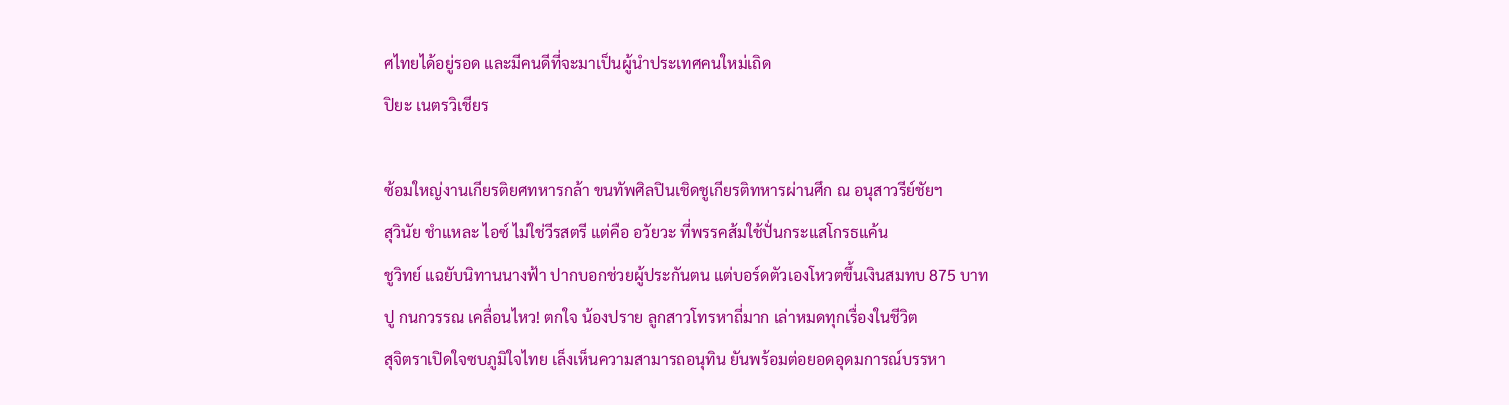ศไทยได้อยู่รอด และมีคนดีที่จะมาเป็นผู้นำประเทศคนใหม่เถิด
ปิยะ เนตรวิเชียร

ซ้อมใหญ่งานเกียรติยศทหารกล้า ขนทัพศิลปินเชิดชูเกียรติทหารผ่านศึก ณ อนุสาวรีย์ชัยฯ
สุวินัย ชำแหละ ไอซ์ ไม่ใช่วีรสตรี แต่คือ อวัยวะ ที่พรรคส้มใช้ปั่นกระแสโกรธแค้น
ชูวิทย์ แฉยับนิทานนางฟ้า ปากบอกช่วยผู้ประกันตน แต่บอร์ดตัวเองโหวตขึ้นเงินสมทบ 875 บาท
ปู กนกวรรณ เคลื่อนไหว! ตกใจ น้องปราย ลูกสาวโทรหาถี่มาก เล่าหมดทุกเรื่องในชีวิต
สุจิตราเปิดใจซบภูมิใจไทย เล็งเห็นความสามารถอนุทิน ยันพร้อมต่อยอดอุดมการณ์บรรหา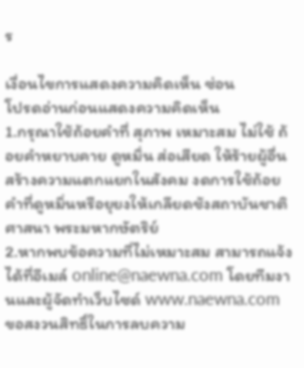ร

เงื่อนไขการแสดงความคิดเห็น ซ่อน
โปรดอ่านก่อนแสดงความคิดเห็น
1.กรุณาใช้ถ้อยคำที่ สุภาพ เหมาะสม ไม่ใช้ ถ้อยคำหยาบคาย ดูหมิ่น ส่อเสียด ให้ร้ายผู้อื่น สร้างความแตกแยกในสังคม งดการใช้ถ้อยคำที่ดูหมิ่นหรือยุยงให้เกลียดชังสถาบันชาติ ศาสนา พระมหากษัตริย์
2.หากพบข้อความที่ไม่เหมาะสม สามารถแจ้งได้ที่อีเมล์ online@naewna.com โดยทีมงานและผู้จัดทำเว็บไซด์ www.naewna.com ขอสงวนสิทธิ์ในการลบความ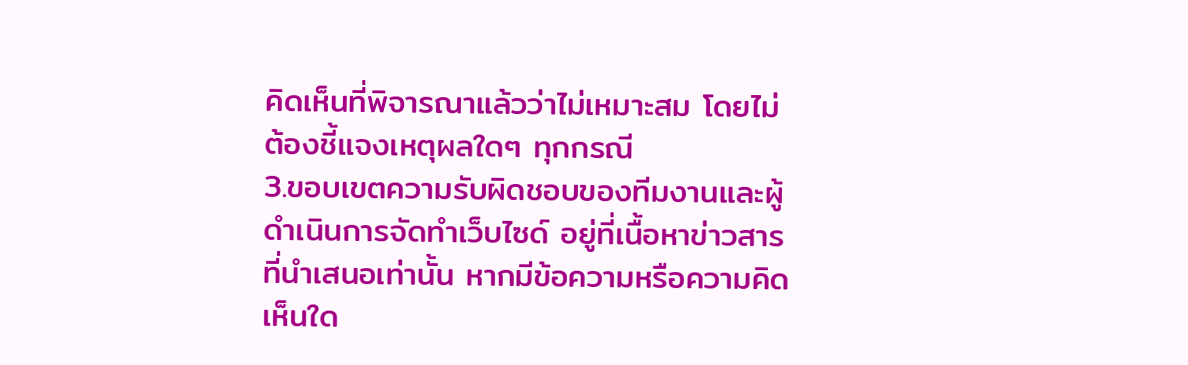คิดเห็นที่พิจารณาแล้วว่าไม่เหมาะสม โดยไม่ต้องชี้แจงเหตุผลใดๆ ทุกกรณี
3.ขอบเขตความรับผิดชอบของทีมงานและผู้ดำเนินการจัดทำเว็บไซด์ อยู่ที่เนื้อหาข่าวสารที่นำเสนอเท่านั้น หากมีข้อความหรือความคิดเห็นใด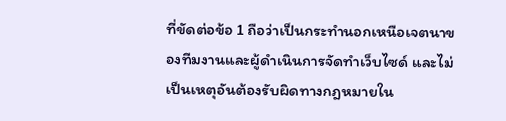ที่ขัดต่อข้อ 1 ถือว่าเป็นกระทำนอกเหนือเจตนาของทีมงานและผู้ดำเนินการจัดทำเว็บไซด์ และไม่เป็นเหตุอันต้องรับผิดทางกฎหมายใน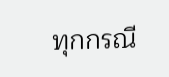ทุกกรณี